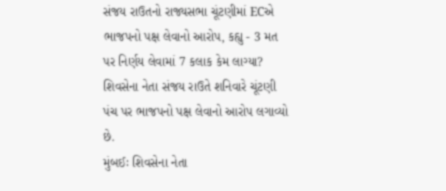સંજય રાઉતનો રાજ્યસભા ચૂંટણીમાં ECએ ભાજપનો પક્ષ લેવાનો આરોપ, કહ્યુ - 3 મત પર નિર્ણય લેવામાં 7 કલાક કેમ લાગ્યા?
શિવસેના નેતા સંજય રાઉતે શનિવારે ચૂંટણી પંચ પર ભાજપનો પક્ષ લેવાનો આરોપ લગાવ્યો છે.
મુંબઈઃ શિવસેના નેતા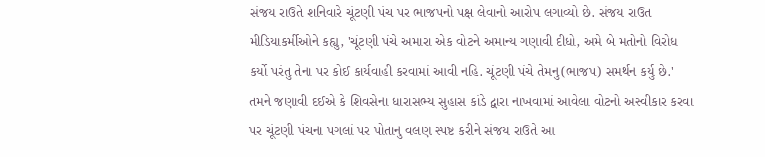સંજય રાઉતે શનિવારે ચૂંટણી પંચ પર ભાજપનો પક્ષ લેવાનો આરોપ લગાવ્યો છે. સંજય રાઉત મીડિયાકર્મીઓને કહ્યુ, 'ચૂંટણી પંચે અમારા એક વોટને અમાન્ય ગણાવી દીધો, અમે બે મતોનો વિરોધ કર્યો પરંતુ તેના પર કોઈ કાર્યવાહી કરવામાં આવી નહિ. ચૂંટણી પંચે તેમનુ(ભાજપ) સમર્થન કર્યુ છે.' તમને જણાવી દઈએ કે શિવસેના ધારાસભ્ય સુહાસ કાંડે દ્વારા નાખવામાં આવેલા વોટનો અસ્વીકાર કરવા પર ચૂંટણી પંચના પગલાં પર પોતાનુ વલણ સ્પષ્ટ કરીને સંજય રાઉતે આ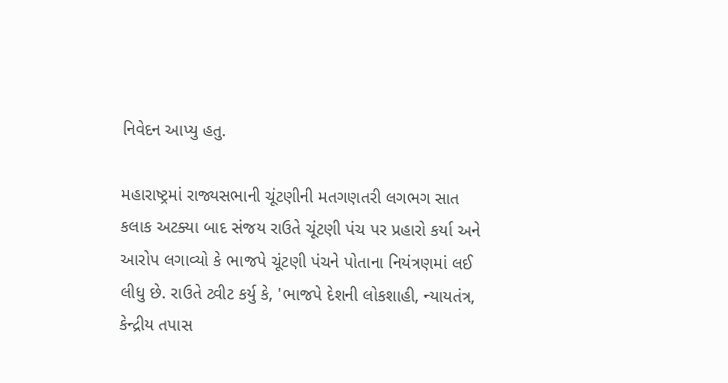નિવેદન આપ્યુ હતુ.

મહારાષ્ટ્રમાં રાજ્યસભાની ચૂંટણીની મતગણતરી લગભગ સાત કલાક અટક્યા બાદ સંજય રાઉતે ચૂંટણી પંચ પર પ્રહારો કર્યા અને આરોપ લગાવ્યો કે ભાજપે ચૂંટણી પંચને પોતાના નિયંત્રણમાં લઈ લીધુ છે. રાઉતે ટ્વીટ કર્યુ કે, 'ભાજપે દેશની લોકશાહી, ન્યાયતંત્ર, કેન્દ્રીય તપાસ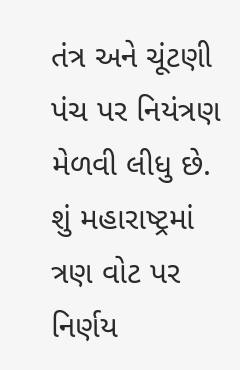તંત્ર અને ચૂંટણી પંચ પર નિયંત્રણ મેળવી લીધુ છે. શું મહારાષ્ટ્રમાં ત્રણ વોટ પર નિર્ણય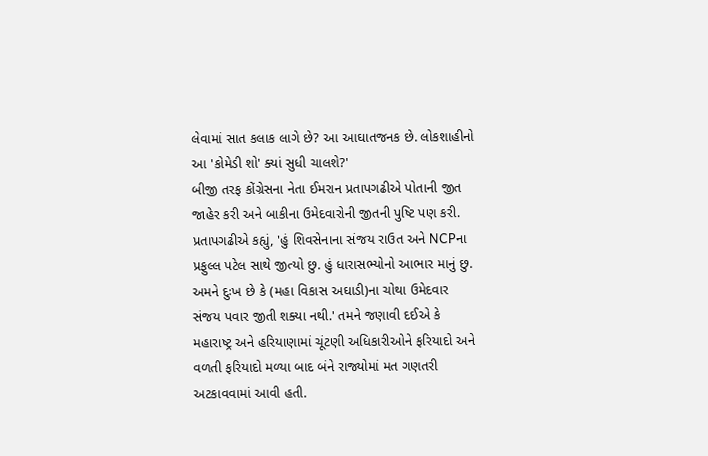લેવામાં સાત કલાક લાગે છે? આ આઘાતજનક છે. લોકશાહીનો આ 'કોમેડી શો' ક્યાં સુધી ચાલશે?'
બીજી તરફ કોંગ્રેસના નેતા ઈમરાન પ્રતાપગઢીએ પોતાની જીત જાહેર કરી અને બાકીના ઉમેદવારોની જીતની પુષ્ટિ પણ કરી. પ્રતાપગઢીએ કહ્યું, 'હું શિવસેનાના સંજય રાઉત અને NCPના પ્રફુલ્લ પટેલ સાથે જીત્યો છુ. હું ધારાસભ્યોનો આભાર માનું છુ. અમને દુઃખ છે કે (મહા વિકાસ અઘાડી)ના ચોથા ઉમેદવાર સંજય પવાર જીતી શક્યા નથી.' તમને જણાવી દઈએ કે મહારાષ્ટ્ર અને હરિયાણામાં ચૂંટણી અધિકારીઓને ફરિયાદો અને વળતી ફરિયાદો મળ્યા બાદ બંને રાજ્યોમાં મત ગણતરી અટકાવવામાં આવી હતી.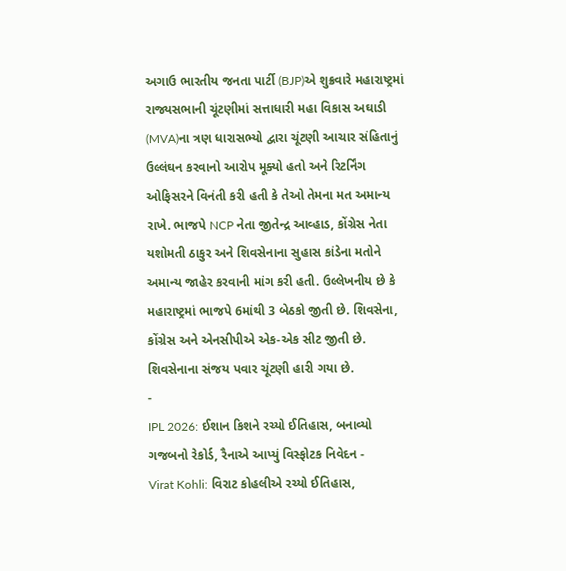અગાઉ ભારતીય જનતા પાર્ટી (BJP)એ શુક્રવારે મહારાષ્ટ્રમાં રાજ્યસભાની ચૂંટણીમાં સત્તાધારી મહા વિકાસ અઘાડી (MVA)ના ત્રણ ધારાસભ્યો દ્વારા ચૂંટણી આચાર સંહિતાનું ઉલ્લંઘન કરવાનો આરોપ મૂક્યો હતો અને રિટર્નિંગ ઓફિસરને વિનંતી કરી હતી કે તેઓ તેમના મત અમાન્ય રાખે. ભાજપે NCP નેતા જીતેન્દ્ર આવ્હાડ, કોંગ્રેસ નેતા યશોમતી ઠાકુર અને શિવસેનાના સુહાસ કાંડેના મતોને અમાન્ય જાહેર કરવાની માંગ કરી હતી. ઉલ્લેખનીય છે કે મહારાષ્ટ્રમાં ભાજપે 6માંથી 3 બેઠકો જીતી છે. શિવસેના, કોંગ્રેસ અને એનસીપીએ એક-એક સીટ જીતી છે. શિવસેનાના સંજય પવાર ચૂંટણી હારી ગયા છે.
-
IPL 2026: ઈશાન કિશને રચ્યો ઈતિહાસ, બનાવ્યો ગજબનો રેકોર્ડ, રૈનાએ આપ્યું વિસ્ફોટક નિવેદન -
Virat Kohli: વિરાટ કોહલીએ રચ્યો ઈતિહાસ,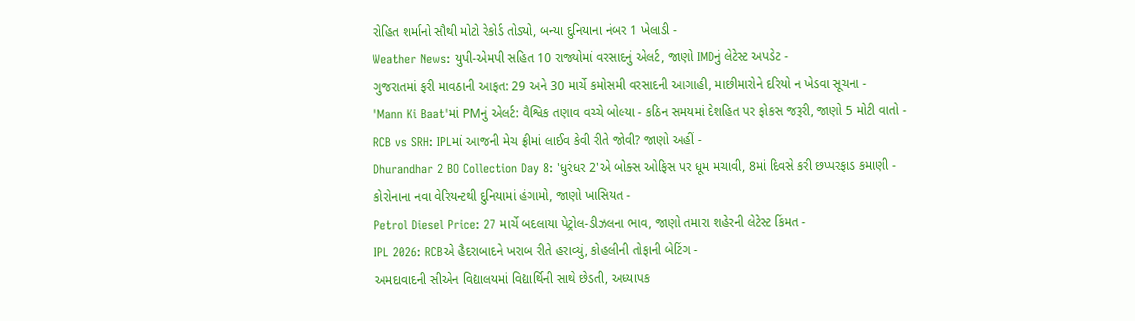રોહિત શર્માનો સૌથી મોટો રેકોર્ડ તોડ્યો, બન્યા દુનિયાના નંબર 1 ખેલાડી -
Weather News: યુપી-એમપી સહિત 10 રાજ્યોમાં વરસાદનું એલર્ટ, જાણો IMDનું લેટેસ્ટ અપડેટ -
ગુજરાતમાં ફરી માવઠાની આફત: 29 અને 30 માર્ચે કમોસમી વરસાદની આગાહી, માછીમારોને દરિયો ન ખેડવા સૂચના -
'Mann Ki Baat'માં PMનું એલર્ટ: વૈશ્વિક તણાવ વચ્ચે બોલ્યા - કઠિન સમયમાં દેશહિત પર ફોકસ જરૂરી, જાણો 5 મોટી વાતો -
RCB vs SRH: IPLમાં આજની મેચ ફ્રીમાં લાઈવ કેવી રીતે જોવી? જાણો અહીં -
Dhurandhar 2 BO Collection Day 8: 'ધુરંધર 2'એ બોક્સ ઓફિસ પર ધૂમ મચાવી, 8માં દિવસે કરી છપ્પરફાડ કમાણી -
કોરોનાના નવા વેરિયન્ટથી દુનિયામાં હંગામો, જાણો ખાસિયત -
Petrol Diesel Price: 27 માર્ચે બદલાયા પેટ્રોલ-ડીઝલના ભાવ, જાણો તમારા શહેરની લેટેસ્ટ કિંમત -
IPL 2026: RCBએ હૈદરાબાદને ખરાબ રીતે હરાવ્યું, કોહલીની તોફાની બેટિંગ -
અમદાવાદની સીએન વિદ્યાલયમાં વિદ્યાર્થિની સાથે છેડતી, અધ્યાપક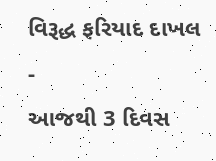વિરૂદ્ધ ફરિયાદ દાખલ -
આજથી 3 દિવસ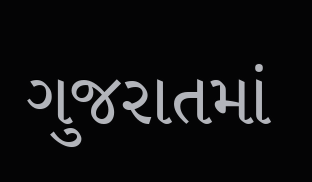ગુજરાતમાં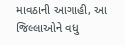માવઠાની આગાહી, આ જિલ્લાઓને વધુ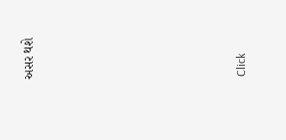અસર થશે








Click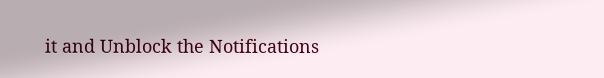it and Unblock the Notifications